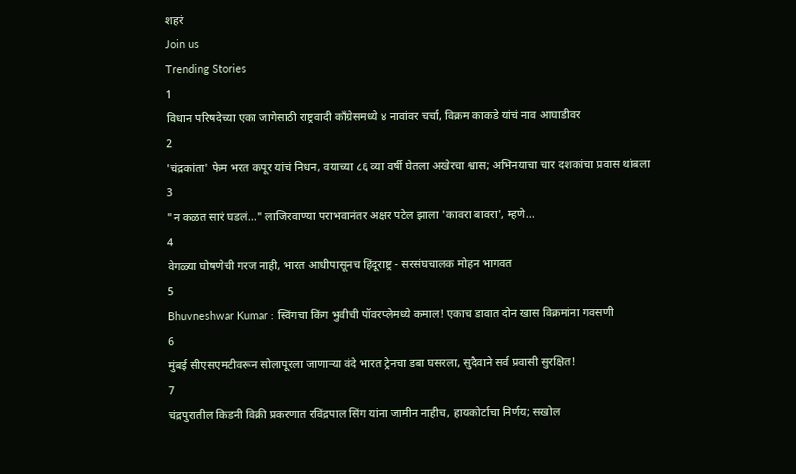शहरं
Join us
Trending Stories
1
विधान परिषदेच्या एका जागेसाठी राष्ट्रवादी काँग्रेसमध्ये ४ नावांवर चर्चा, विक्रम काकडे यांचं नाव आघाडीवर
2
'चंद्रकांता' फेम भरत कपूर यांचं निधन, वयाच्या ८६ व्या वर्षी घेतला अखेरचा श्वास; अभिनयाचा चार दशकांचा प्रवास थांबला
3
"न कळत सारं घडलं..." लाजिरवाण्या पराभवानंतर अक्षर पटेल झाला 'कावरा बावरा', म्हणे...
4
वेगळ्या घोषणेची गरज नाही, भारत आधीपासूनच हिंदूराष्ट्र - सरसंघचालक मोहन भागवत
5
Bhuvneshwar Kumar : स्विंगचा किंग भुवीची पॉवरप्लेमध्ये कमाल! एकाच डावात दोन खास विक्रमांना गवसणी
6
मुंबई सीएसएमटीवरून सोलापूरला जाणाऱ्या वंदे भारत ट्रेनचा डबा घसरला, सुदैवाने सर्व प्रवासी सुरक्षित!
7
चंद्रपुरातील किडनी विक्री प्रकरणात रविंद्रपाल सिंग यांना जामीन नाहीच, हायकोर्टाचा निर्णय; सखोल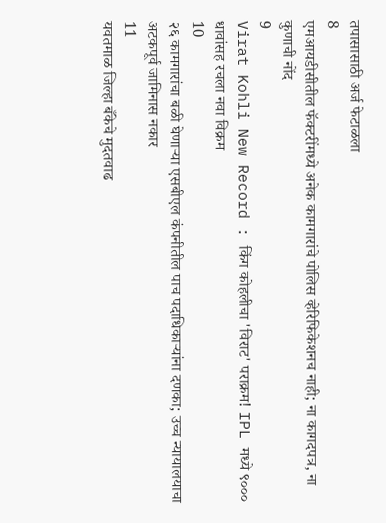तपासासाठी अर्ज फेटाळला
8
एमआयडीसीतील फॅक्टरींमध्ये अनेक कामगारांचे पोलिस व्हेरिफिकेशनच नाही; ना कागदपत्र, ना कुणाची नोंद
9
Virat Kohli New Record : किंग कोहलीचा 'विराट' पराक्रम! IPL मध्ये ९००० धावांसह रचला नवा विक्रम
10
२६ कामगारांचा बळी घेणाऱ्या एसबीएल कंपनीतील पाच पदाधिकाऱ्यांना दणका; उच्च न्यायालयाचा अटकपूर्व जामिनास नकार
11
यवतमाळ जिल्हा बँकेचे मुदतवाढ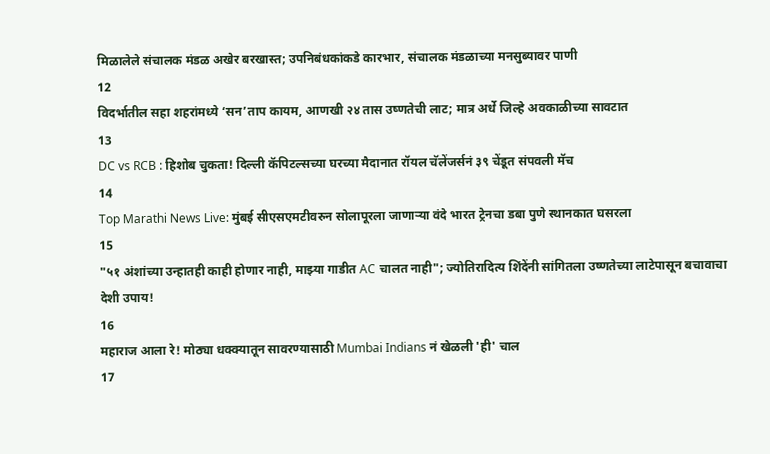मिळालेले संचालक मंडळ अखेर बरखास्त; उपनिबंधकांकडे कारभार, संचालक मंडळाच्या मनसुब्यावर पाणी
12
विदर्भातील सहा शहरांमध्ये ‘सन’ताप कायम, आणखी २४ तास उष्णतेची लाट; मात्र अर्धे जिल्हे अवकाळीच्या सावटात
13
DC vs RCB : हिशोब चुकता! दिल्ली कॅपिटल्सच्या घरच्या मैदानात रॉयल चॅलेंजर्सनं ३९ चेंडूत संपवली मॅच
14
Top Marathi News Live: मुंबई सीएसएमटीवरुन सोलापूरला जाणाऱ्या वंदे भारत ट्रेनचा डबा पुणे स्थानकात घसरला
15
"५१ अंशांच्या उन्हातही काही होणार नाही, माझ्या गाडीत AC चालत नाही"; ज्योतिरादित्य शिंदेंनी सांगितला उष्णतेच्या लाटेपासून बचावाचा देशी उपाय!
16
महाराज आला रे! मोठ्या धक्क्यातून सावरण्यासाठी Mumbai Indians नं खेळली 'ही' चाल
17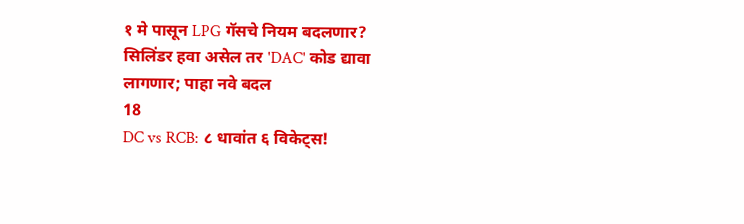१ मे पासून LPG गॅसचे नियम बदलणार? सिलिंडर हवा असेल तर 'DAC' कोड द्यावा लागणार; पाहा नवे बदल
18
DC vs RCB: ८ धावांत ६ विकेट्स!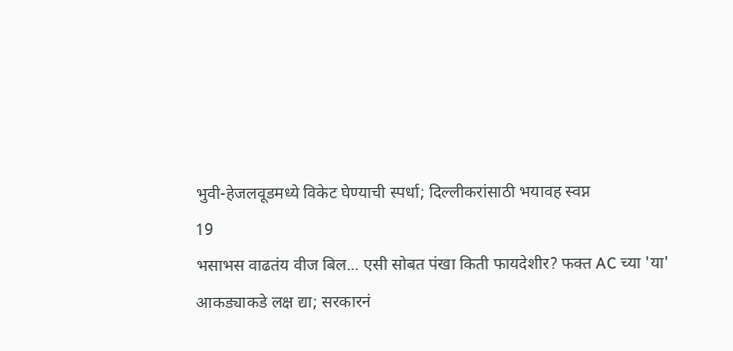भुवी-हेजलवूडमध्ये विकेट घेण्याची स्पर्धा; दिल्लीकरांसाठी भयावह स्वप्न
19
भसाभस वाढतंय वीज बिल... एसी सोबत पंखा किती फायदेशीर? फक्त AC च्या 'या' आकड्याकडे लक्ष द्या; सरकारनं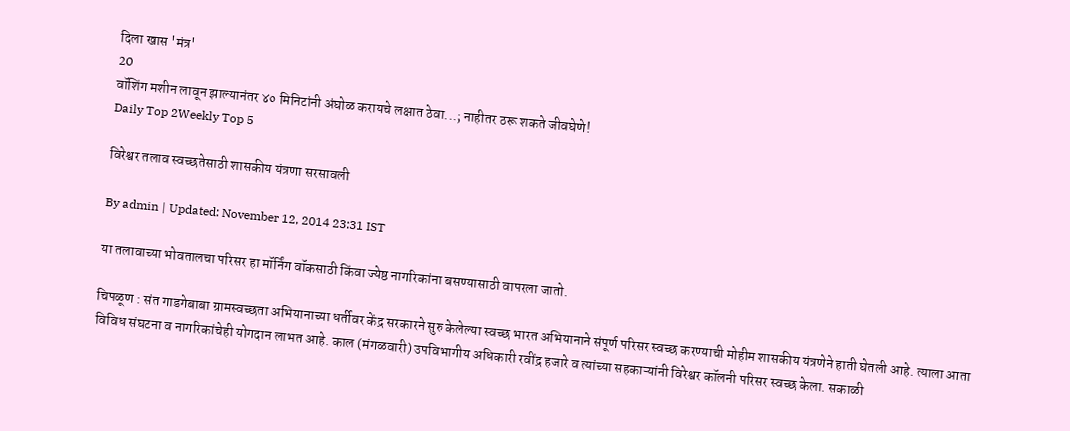दिला खास 'मंत्र'
20
वॉशिंग मशीन लावून झाल्यानंतर ४० मिनिटांनी अंघोळ करायचे लक्षात ठेवा...; नाहीतर ठरू शकते जीवघेणे!
Daily Top 2Weekly Top 5

विरेश्वर तलाव स्वच्छतेसाठी शासकीय यंत्रणा सरसावली

By admin | Updated: November 12, 2014 23:31 IST

या तलावाच्या भोवतालचा परिसर हा मॉर्निंग वॉकसाठी किंवा ज्येष्ठ नागरिकांना बसण्यासाठी वापरला जातो.

चिपळूण : संत गाडगेबाबा ग्रामस्वच्छता अभियानाच्या धर्तीवर केंद्र सरकारने सुरु केलेल्या स्वच्छ भारत अभियानाने संपूर्ण परिसर स्वच्छ करण्याची मोहीम शासकीय यंत्रणेने हाती घेतली आहे. त्याला आता विविध संघटना व नागरिकांचेही योगदान लाभत आहे. काल (मंगळवारी) उपविभागीय अधिकारी रवींद्र हजारे व त्यांच्या सहकाऱ्यांनी विरेश्वर कॉलनी परिसर स्वच्छ केला. सकाळी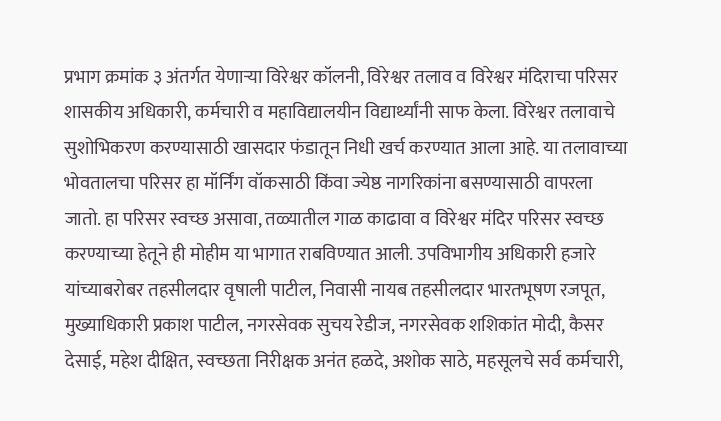प्रभाग क्रमांक ३ अंतर्गत येणाऱ्या विरेश्वर कॉलनी, विरेश्वर तलाव व विरेश्वर मंदिराचा परिसर शासकीय अधिकारी, कर्मचारी व महाविद्यालयीन विद्यार्थ्यांनी साफ केला. विरेश्वर तलावाचे सुशोभिकरण करण्यासाठी खासदार फंडातून निधी खर्च करण्यात आला आहे. या तलावाच्या भोवतालचा परिसर हा मॉर्निंग वॉकसाठी किंवा ज्येष्ठ नागरिकांना बसण्यासाठी वापरला जातो. हा परिसर स्वच्छ असावा, तळ्यातील गाळ काढावा व विरेश्वर मंदिर परिसर स्वच्छ करण्याच्या हेतूने ही मोहीम या भागात राबविण्यात आली. उपविभागीय अधिकारी हजारे यांच्याबरोबर तहसीलदार वृषाली पाटील, निवासी नायब तहसीलदार भारतभूषण रजपूत, मुख्याधिकारी प्रकाश पाटील, नगरसेवक सुचय रेडीज, नगरसेवक शशिकांत मोदी, कैसर देसाई, महेश दीक्षित, स्वच्छता निरीक्षक अनंत हळदे, अशोक साठे, महसूलचे सर्व कर्मचारी,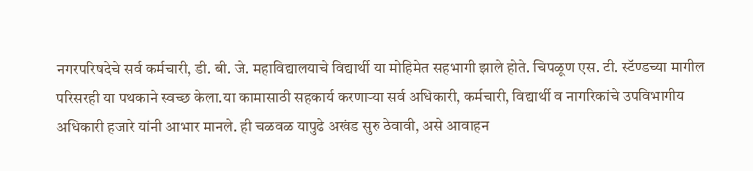नगरपरिषदेचे सर्व कर्मचारी, डी. बी. जे. महाविद्यालयाचे विद्यार्थी या मोहिमेत सहभागी झाले होते. चिपळूण एस. टी. स्टॅण्डच्या मागील परिसरही या पथकाने स्वच्छ केला.या कामासाठी सहकार्य करणाऱ्या सर्व अधिकारी, कर्मचारी, विद्यार्थी व नागरिकांचे उपविभागीय अधिकारी हजारे यांनी आभार मानले. ही चळवळ यापुढे अखंड सुरु ठेवावी, असे आवाहन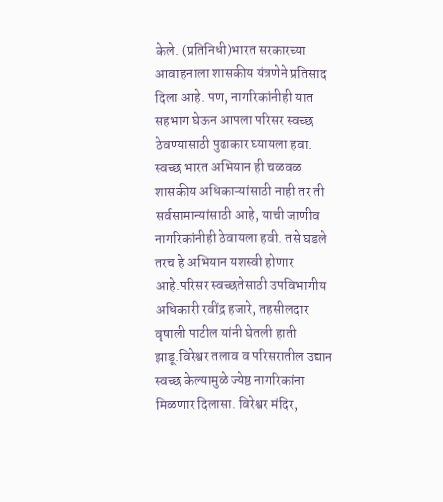केले. (प्रतिनिधी)भारत सरकारच्या आवाहनाला शासकीय यंत्रणेने प्रतिसाद दिला आहे. पण, नागरिकांनीही यात सहभाग घेऊन आपला परिसर स्वच्छ ठेवण्यासाठी पुढाकार घ्यायला हवा. स्वच्छ भारत अभियान ही चळवळ शासकीय अधिकाऱ्यांसाठी नाही तर ती सर्वसामान्यांसाठी आहे, याची जाणीव नागरिकांनीही ठेवायला हवी. तसे घडले तरच हे अभियान यशस्वी होणार आहे.परिसर स्वच्छतेसाठी उपविभागीय अधिकारी रवींद्र हजारे, तहसीलदार वृषाली पाटील यांनी घेतली हाती झाडू.विरेश्वर तलाव व परिसरातील उद्यान स्वच्छ केल्यामुळे ज्येष्ठ नागरिकांना मिळणार दिलासा. विरेश्वर मंदिर,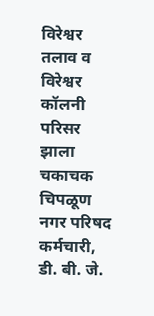विरेश्वर तलाव व विरेश्वर कॉलनी परिसर झाला चकाचक चिपळूण नगर परिषद कर्मचारी, डी. बी. जे.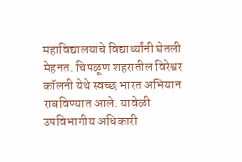महाविद्यालयाचे विद्यार्थ्यांनी घेतली मेहनत. चिपळूण शहरातील विरेश्वर कॉलनी येथे स्वच्छ भारत अभियान राबविण्यात आले. यावेळी उपविभागीय अधिकारी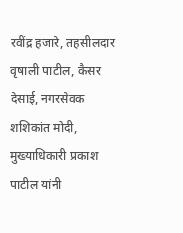रवींद्र हजारे, तहसीलदार वृषाली पाटील, कैसर देसाई, नगरसेवक शशिकांत मोदी, मुख्याधिकारी प्रकाश पाटील यांनी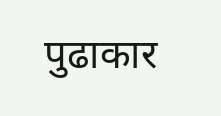पुढाकार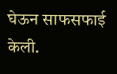घेऊन साफसफाई केली.